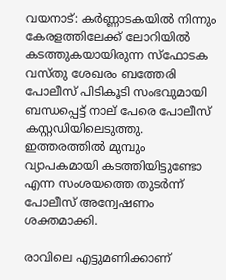വയനാട്: കര്‍ണ്ണാടകയില്‍ നിന്നും കേരളത്തിലേക്ക് ലോറിയില്‍ കടത്തുകയായിരുന്ന സ്‌ഫോടക വസ്തു ശേഖരം ബത്തേരി പോലീസ് പിടികൂടി സംഭവുമായി ബന്ധപ്പെട്ട് നാല് പേരെ പോലീസ് കസ്റ്റഡിയിലെടുത്തു. ഇത്തരത്തില്‍ മുമ്പും വ്യാപകമായി കടത്തിയിട്ടുണ്ടോ എന്ന സംശയത്തെ തുടര്‍ന്ന് പോലീസ് അന്വേഷണം ശക്തമാക്കി.

രാവിലെ എട്ടുമണിക്കാണ്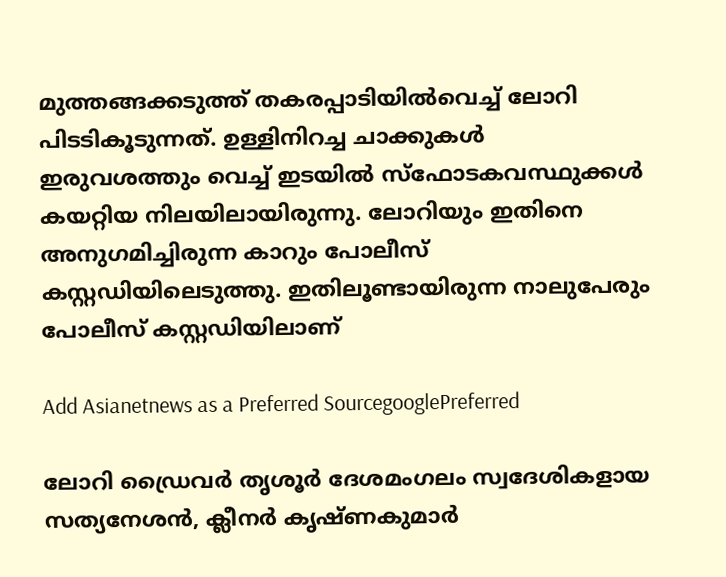മുത്തങ്ങക്കടുത്ത് തകരപ്പാടിയില്‍വെച്ച് ലോറി പിടടികൂടുന്നത്. ഉള്ളിനിറച്ച ചാക്കുകള്‍ ഇരുവശത്തും വെച്ച് ഇടയില്‍ സ്‌ഫോടകവസ്ഥുക്കള്‍ കയറ്റിയ നിലയിലായിരുന്നു. ലോറിയും ഇതിനെ അനുഗമിച്ചിരുന്ന കാറും പോലീസ് കസ്റ്റഡിയിലെടുത്തു. ഇതിലൂണ്ടായിരുന്ന നാലുപേരും പോലീസ് കസ്റ്റഡിയിലാണ്

Add Asianetnews as a Preferred SourcegooglePreferred

ലോറി ഡ്രൈവര്‍ തൃശൂര്‍ ദേശമംഗലം സ്വദേശികളായ സത്യനേശന്‍, ക്ലീനര്‍ കൃഷ്ണകുമാര്‍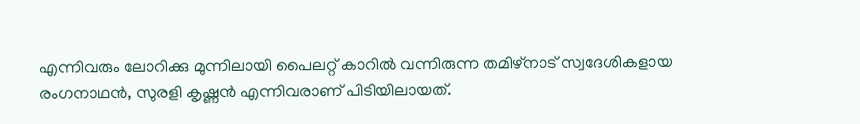എന്നിവരും ലോറിക്കു മുന്നിലായി പൈലറ്റ് കാറില്‍ വന്നിരുന്ന തമിഴ്‌നാട് സ്വദേശികളായ രംഗനാഥന്‍, സുരളി കൃഷ്ണന്‍ എന്നിവരാണ് പിടിയിലായത്.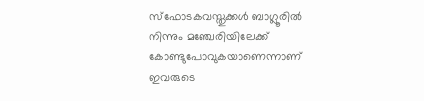സ്‌ഫോടകവസ്തുക്കള്‍ ബാഗ്ലൂരില്‍ നിന്നും മഞ്ചേരിയിലേക്ക് കോണ്ടുപോവുകയാണെന്നാണ് ഇവരുടെ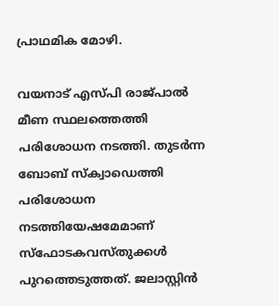പ്രാഥമിക മോഴി.

വയനാട് എസ്പി രാജ്പാല്‍ മീണ സ്ഥലത്തെത്തി പരിശോധന നടത്തി. തുടര്‍ന്ന ബോബ് സ്‌ക്വാഡെത്തി പരിശോധന നടത്തിയേഷമേമാണ് സ്‌ഫോടകവസ്തുക്കള്‍ പുറത്തെടുത്തത്. ജലാസ്റ്റിന്‍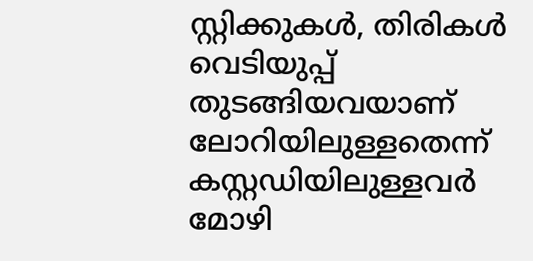സ്റ്റിക്കുകള്‍, തിരികള്‍ വെടിയുപ്പ് തുടങ്ങിയവയാണ് ലോറിയിലുള്ളതെന്ന് കസ്റ്റഡിയിലുള്ളവര്‍ മോഴി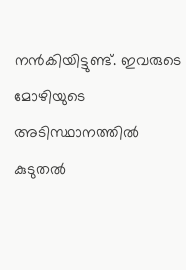നന്‍കിയിട്ടുണ്ട്. ഇവരുടെ മോഴിയുടെ അടിസ്ഥാനത്തില്‍ കുടുതല്‍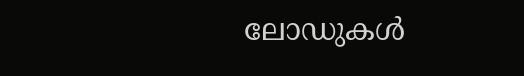ലോഡുകള്‍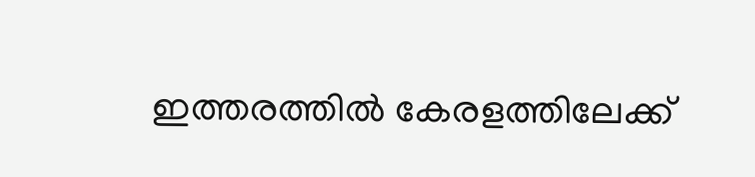ഇത്തരത്തില്‍ കേരളത്തിലേക്ക്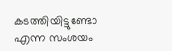കടത്തിയിട്ടുണ്ടോ എന്ന സംശയം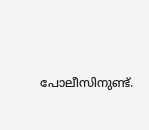പോലീസിനുണ്ട്.